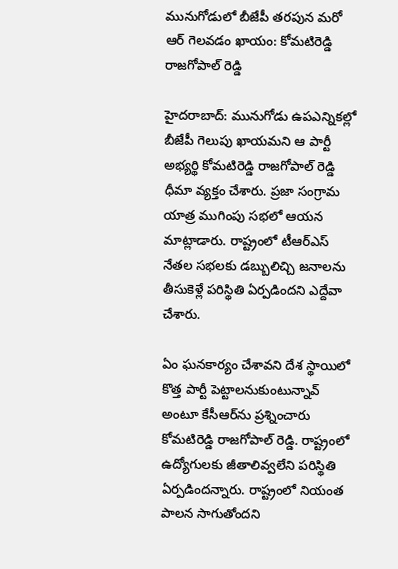మునుగోడులో బీజేపీ తరపున మరో ఆర్ గెలవడం ఖాయం: కోమటిరెడ్డి రాజగోపాల్ రెడ్డి

హైదరాబాద్: మునుగోడు ఉపఎన్నికల్లో బీజేపీ గెలుపు ఖాయమని ఆ పార్టీ అభ్యర్థి కోమటిరెడ్డి రాజగోపాల్ రెడ్డి ధీమా వ్యక్తం చేశారు. ప్రజా సంగ్రామ యాత్ర ముగింపు సభలో ఆయన మాట్లాడారు. రాష్ట్రంలో టీఆర్ఎస్ నేతల సభలకు డబ్బులిచ్చి జనాలను తీసుకెళ్లే పరిస్థితి ఏర్పడిందని ఎద్దేవా చేశారు.

ఏం ఘనకార్యం చేశావని దేశ స్థాయిలో కొత్త పార్టీ పెట్టాలనుకుంటున్నావ్ అంటూ కేసీఆర్‌ను ప్రశ్నించారు కోమటిరెడ్డి రాజగోపాల్ రెడ్డి. రాష్ట్రంలో ఉద్యోగులకు జీతాలివ్వలేని పరిస్థితి ఏర్పడిందన్నారు. రాష్ట్రంలో నియంత పాలన సాగుతోందని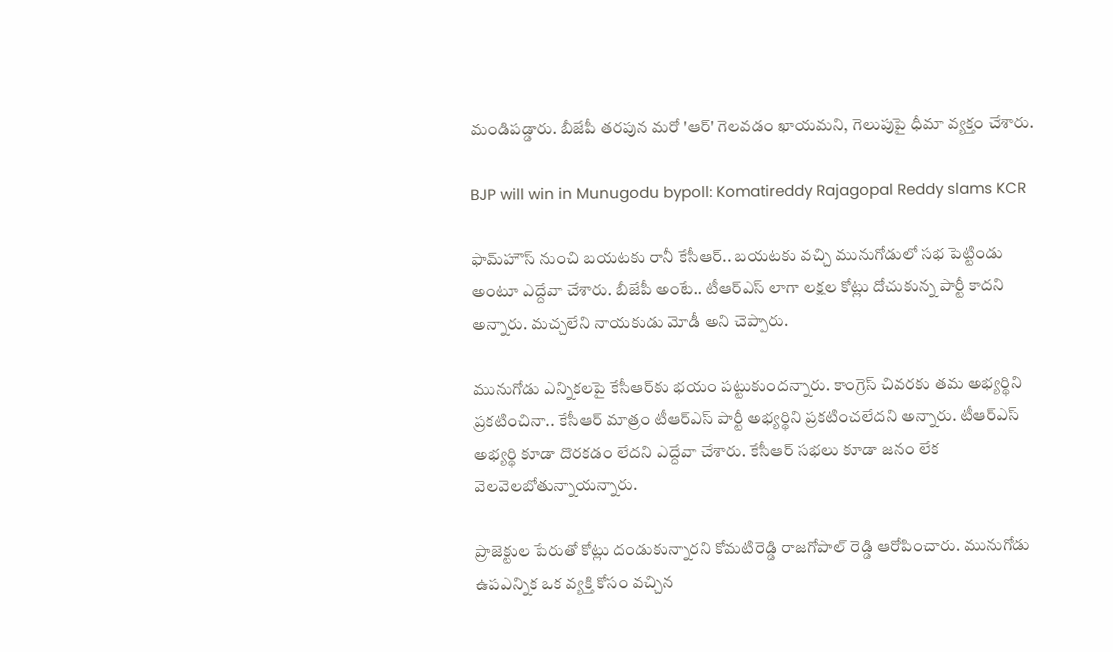మండిపడ్డారు. బీజేపీ తరపున మరో 'ఆర్' గెలవడం ఖాయమని, గెలుపుపై ధీమా వ్యక్తం చేశారు.

BJP will win in Munugodu bypoll: Komatireddy Rajagopal Reddy slams KCR

ఫామ్‌హౌస్ నుంచి బయటకు రానీ కేసీఆర్.. బయటకు వచ్చి మునుగోడులో సభ పెట్టిండు అంటూ ఎద్దేవా చేశారు. బీజేపీ అంటే.. టీఆర్ఎస్ లాగా లక్షల కోట్లు దోచుకున్న పార్టీ కాదని అన్నారు. మచ్చలేని నాయకుడు మోడీ అని చెప్పారు.

మునుగోడు ఎన్నికలపై కేసీఆర్‌కు భయం పట్టుకుందన్నారు. కాంగ్రెస్ చివరకు తమ అభ్యర్థిని ప్రకటించినా.. కేసీఆర్ మాత్రం టీఆర్ఎస్ పార్టీ అభ్యర్థిని ప్రకటించలేదని అన్నారు. టీఆర్ఎస్ అభ్యర్థి కూడా దొరకడం లేదని ఎద్దేవా చేశారు. కేసీఆర్ సభలు కూడా జనం లేక వెలవెలబోతున్నాయన్నారు.

ప్రాజెక్టుల పేరుతో కోట్లు దండుకున్నారని కోమటిరెడ్డి రాజగోపాల్ రెడ్డి ఆరోపించారు. మునుగోడు ఉపఎన్నిక ఒక వ్యక్తి కోసం వచ్చిన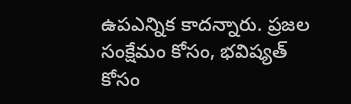ఉపఎన్నిక కాదన్నారు. ప్రజల సంక్షేమం కోసం, భవిష్యత్ కోసం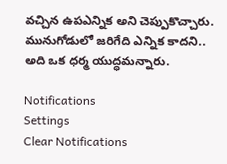వచ్చిన ఉపఎన్నిక అని చెప్పుకొచ్చారు. మునుగోడులో జరిగేది ఎన్నిక కాదని.. అది ఒక ధర్మ యుద్ధమన్నారు.

Notifications
Settings
Clear Notifications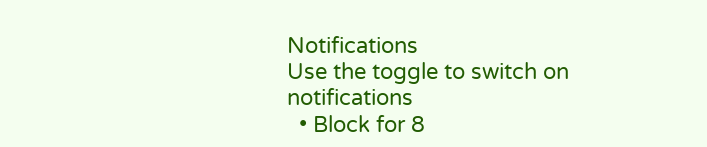Notifications
Use the toggle to switch on notifications
  • Block for 8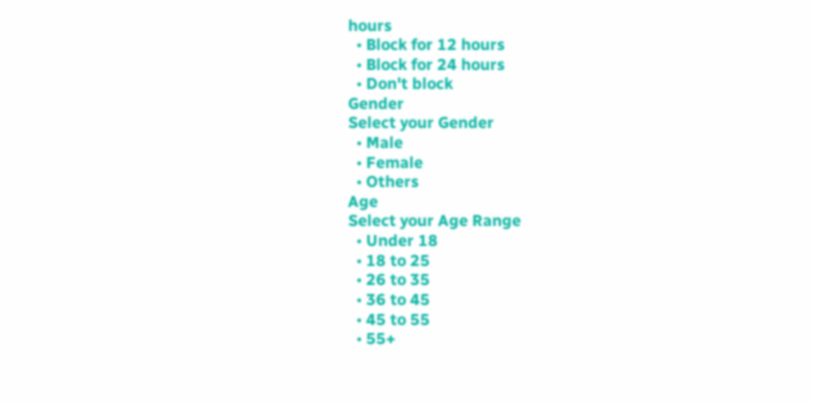hours
  • Block for 12 hours
  • Block for 24 hours
  • Don't block
Gender
Select your Gender
  • Male
  • Female
  • Others
Age
Select your Age Range
  • Under 18
  • 18 to 25
  • 26 to 35
  • 36 to 45
  • 45 to 55
  • 55+